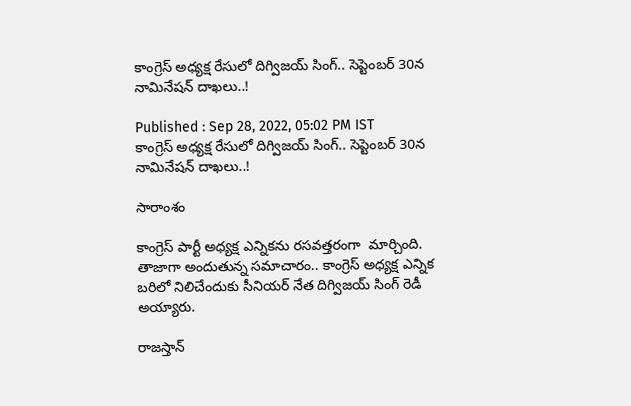కాంగ్రెస్ అధ్యక్ష రేసులో దిగ్విజయ్ సింగ్.. సెప్టెంబర్ 30న నామినేషన్ దాఖలు..!

Published : Sep 28, 2022, 05:02 PM IST
కాంగ్రెస్ అధ్యక్ష రేసులో దిగ్విజయ్ సింగ్.. సెప్టెంబర్ 30న నామినేషన్ దాఖలు..!

సారాంశం

కాంగ్రెస్ పార్టీ అధ్యక్ష ఎన్నికను రసవత్తరంగా  మార్చింది. తాజాగా అందుతున్న సమాచారం.. కాంగ్రెస్ అధ్యక్ష ఎన్నిక బరిలో నిలిచేందుకు సీనియర్ నేత దిగ్విజయ్ సింగ్‌ రెడీ అయ్యారు.

రాజస్తాన్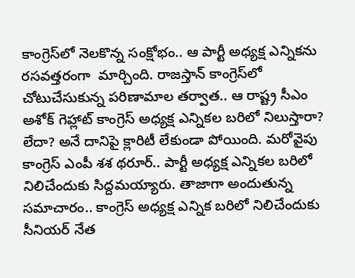కాంగ్రెస్‌లో నెలకొన్న సంక్షోభం.. ఆ పార్టీ అధ్యక్ష ఎన్నికను రసవత్తరంగా  మార్చింది. రాజస్తాన్ కాంగ్రెస్‌లో చోటుచేసుకున్న పరిణామాల తర్వాత.. ఆ రాష్ట్ర సీఎం అశోక్ గెహ్లాట్ కాంగ్రెస్ అధ్యక్ష ఎన్నికల బరిలో నిలుస్తారా? లేదా? అనే దానిపై క్లారిటీ లేకుండా పోయింది. మరోవైపు కాంగ్రెస్ ఎంపీ శశ థరూర్.. పార్టీ అధ్యక్ష ఎన్నికల బరిలో నిలిచేందుకు సిద్దమయ్యారు. తాజాగా అందుతున్న సమాచారం.. కాంగ్రెస్ అధ్యక్ష ఎన్నిక బరిలో నిలిచేందుకు సీనియర్ నేత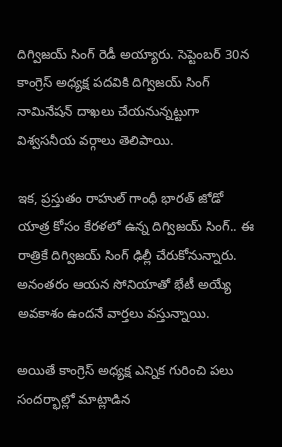దిగ్విజయ్ సింగ్‌ రెడీ అయ్యారు. సెప్టెంబర్ 30న కాంగ్రెస్ అధ్యక్ష పదవికి దిగ్విజయ్ సింగ్ నామినేషన్ దాఖలు చేయనున్నట్టుగా విశ్వసనీయ వర్గాలు తెలిపాయి.

ఇక, ప్రస్తుతం రాహుల్ గాంధీ భారత్ జోడో యాత్ర కోసం కేరళలో ఉన్న దిగ్విజయ్ సింగ్.. ఈ రాత్రికే దిగ్విజయ్ సింగ్ ఢిల్లీ చేరుకోనున్నారు. అనంతరం ఆయన సోనియాతో భేటీ అయ్యే అవకాశం ఉందనే వార్తలు వస్తున్నాయి.

అయితే కాంగ్రెస్ అధ్యక్ష ఎన్నిక గురించి పలు సందర్భాల్లో మాట్లాడిన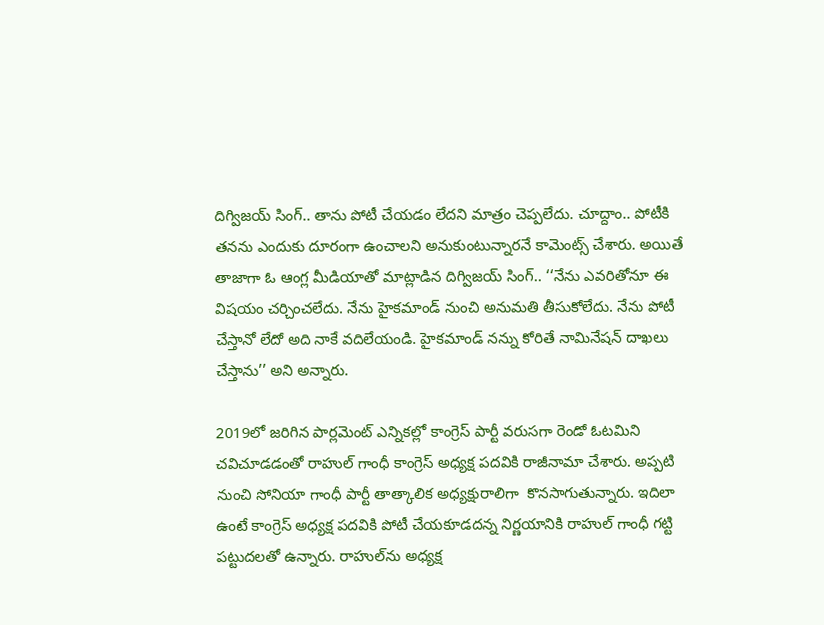దిగ్విజయ్ సింగ్.. తాను పోటీ చేయడం లేదని మాత్రం చెప్పలేదు. చూద్దాం.. పోటీకి తనను ఎందుకు దూరంగా ఉంచాలని అనుకుంటున్నారనే కామెంట్స్ చేశారు. అయితే తాజాగా ఓ ఆంగ్ల మీడియాతో మాట్లాడిన దిగ్విజయ్ సింగ్.. ‘‘నేను ఎవరితోనూ ఈ విషయం చర్చించలేదు. నేను హైకమాండ్ నుంచి అనుమతి తీసుకోలేదు. నేను పోటీ చేస్తానో లేదో అది నాకే వదిలేయండి. హైకమాండ్ నన్ను కోరితే నామినేషన్ దాఖలు చేస్తాను’’ అని అన్నారు.

2019లో జరిగిన పార్లమెంట్ ఎన్నికల్లో కాంగ్రెస్ పార్టీ వరుసగా రెండో ఓటమిని చవిచూడడంతో రాహుల్ గాంధీ కాంగ్రెస్ అధ్యక్ష పదవికి రాజీనామా చేశారు. అప్పటి నుంచి సోనియా గాంధీ పార్టీ తాత్కాలిక అధ్యక్షురాలిగా  కొనసాగుతున్నారు. ఇదిలా ఉంటే కాంగ్రెస్ అధ్యక్ష పదవికి పోటీ చేయకూడదన్న నిర్ణయానికి రాహుల్ గాంధీ గట్టి పట్టుదలతో ఉన్నారు. రాహుల్‌ను అధ్యక్ష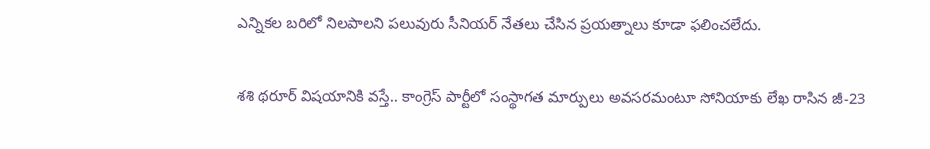ఎన్నికల బరిలో నిలపాలని పలువురు సీనియర్ నేతలు చేసిన ప్రయత్నాలు కూడా ఫలించలేదు.

శశి థరూర్ విషయానికి వస్తే.. కాంగ్రెస్ పార్టీలో సంస్థాగత మార్పులు అవసరమంటూ సోనియాకు లేఖ రాసిన జీ-23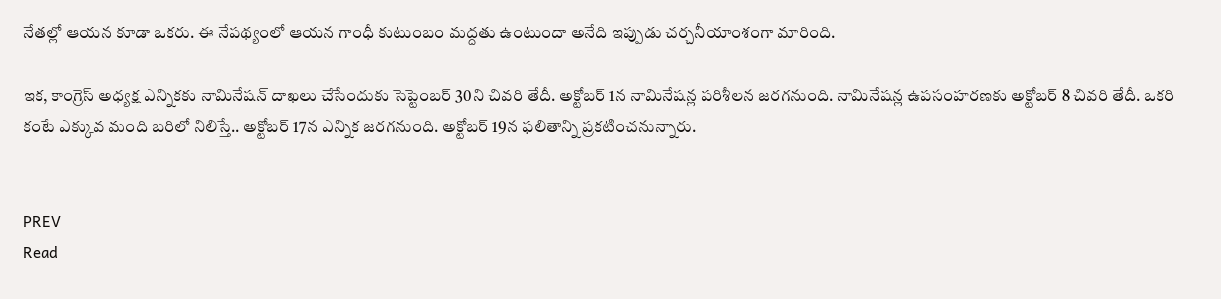నేతల్లో ఆయన కూడా ఒకరు. ఈ నేపథ్యంలో ఆయన గాంధీ కుటుంబం మద్దతు ఉంటుందా అనేది ఇప్పుడు చర్చనీయాంశంగా మారింది.

ఇక, కాంగ్రెస్ అధ్యక్ష ఎన్నికకు నామినేషన్ దాఖలు చేసేందుకు సెప్టెంబర్ 30ని చివరి తేదీ. అక్టోబర్ 1న నామినేషన్ల పరిశీలన జరగనుంది. నామినేషన్ల ఉపసంహరణకు అక్టోబర్ 8 చివరి తేదీ. ఒకరి కంటే ఎక్కువ మంది బరిలో నిలిస్తే.. అక్టోబర్ 17న ఎన్నిక జరగనుంది. అక్టోబర్ 19న ఫలితాన్ని ప్రకటించనున్నారు.


PREV
Read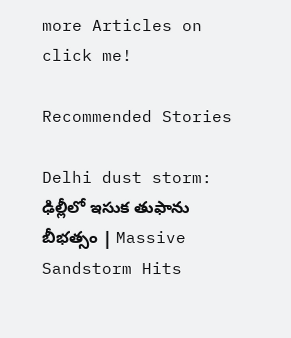more Articles on
click me!

Recommended Stories

Delhi dust storm: ఢిల్లీలో ఇసుక తుఫాను బీభత్సం | Massive Sandstorm Hits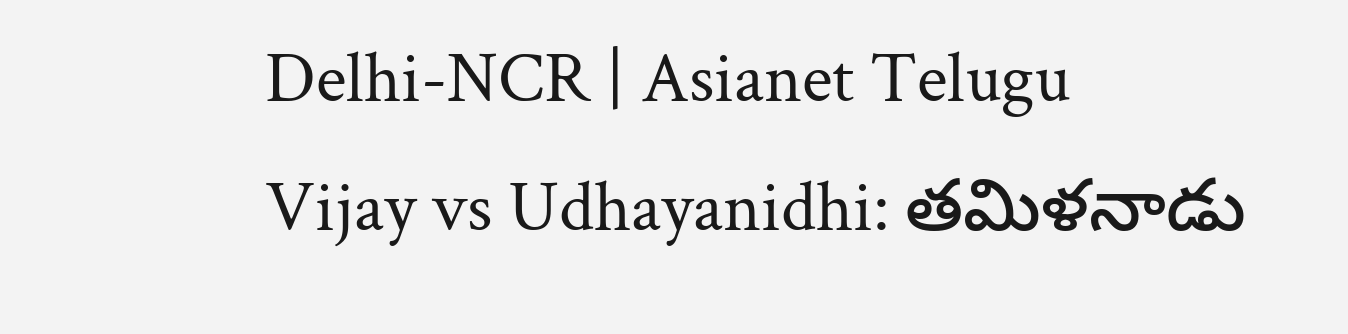Delhi-NCR | Asianet Telugu
Vijay vs Udhayanidhi: తమిళనాడు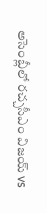అసెంబ్లీలో రచ్చసీఎం విజయ్ vs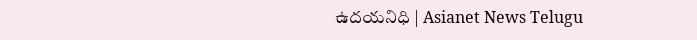ఉదయనిధి | Asianet News Telugu